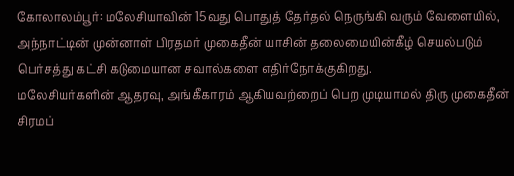கோலாலம்பூர்: மலேசியாவின் 15வது பொதுத் தேர்தல் நெருங்கி வரும் வேளையில், அந்நாட்டின் முன்னாள் பிரதமர் முகைதீன் யாசின் தலைமையின்கீழ் செயல்படும் பெர்சத்து கட்சி கடுமையான சவால்களை எதிர்நோக்குகிறது.
மலேசியர்களின் ஆதரவு, அங்கீகாரம் ஆகியவற்றைப் பெற முடியாமல் திரு முகைதீன் சிரமப்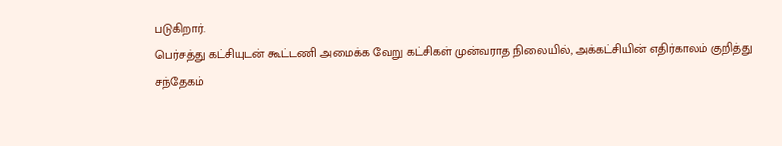படுகிறார்.
பெர்சத்து கட்சியுடன் கூட்டணி அமைக்க வேறு கட்சிகள் முன்வராத நிலையில், அக்கட்சியின் எதிர்காலம் குறித்து
சந்தேகம்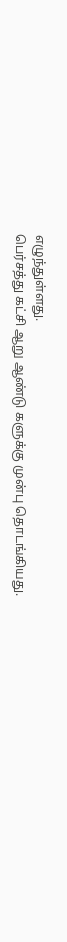எழுந்துள்ளது.
பெர்சத்து கட்சி ஆறு ஆண்டு களுக்கு முன்பு தொடங்கியது.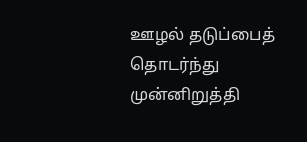ஊழல் தடுப்பைத் தொடர்ந்து முன்னிறுத்தி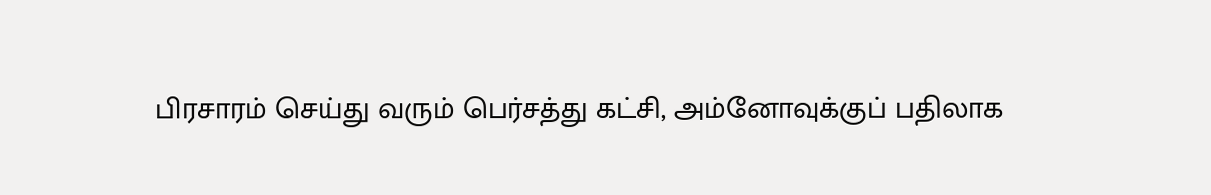பிரசாரம் செய்து வரும் பெர்சத்து கட்சி, அம்னோவுக்குப் பதிலாக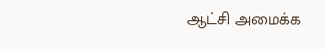ஆட்சி அமைக்க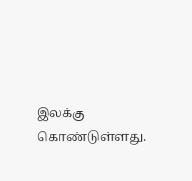இலக்கு கொண்டுள்ளது.